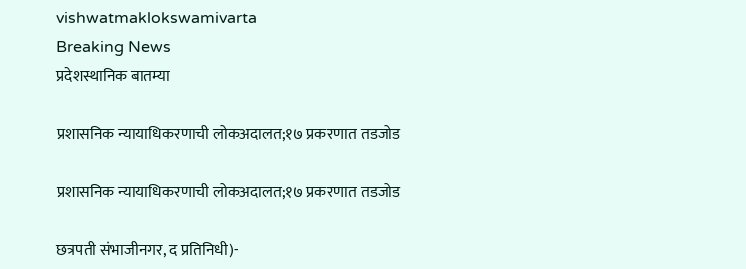vishwatmaklokswamivarta
Breaking News
प्रदेशस्थानिक बातम्या

प्रशासनिक न्यायाधिकरणाची लोकअदालत;१७ प्रकरणात तडजोड

प्रशासनिक न्यायाधिकरणाची लोकअदालत;१७ प्रकरणात तडजोड

छत्रपती संभाजीनगर, द प्रतिनिधी)-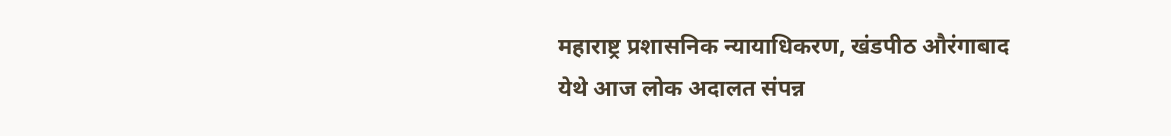महाराष्ट्र प्रशासनिक न्यायाधिकरण, खंडपीठ औरंगाबाद येथे आज लोक अदालत संपन्न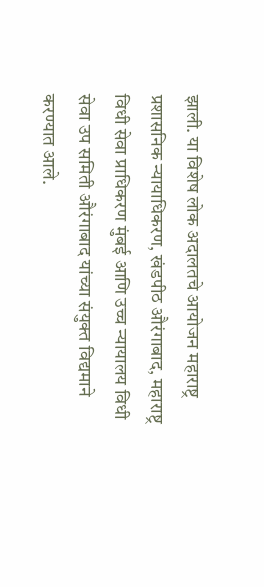झाली. या विशेष लोक अदालतचे आयोजन महाराष्ट्र प्रशासनिक न्यायाधिकरण, खंडपीठ औरंगाबाद, महाराष्ट्र विधी सेवा प्राधिकरण मुंबई आणि उच्च न्यायालय विधी सेवा उप समिती औरंगाबाद यांच्या संयुक्त विद्यमाने करण्यात आले.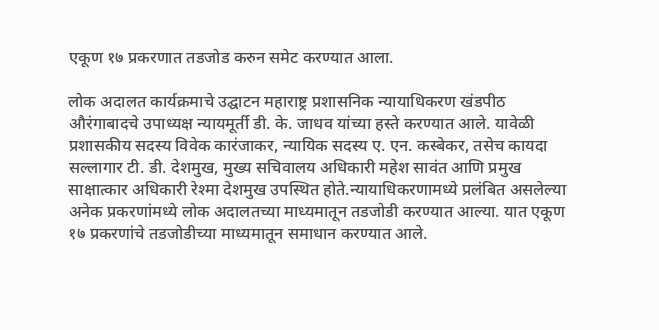एकूण १७ प्रकरणात तडजोड करुन समेट करण्यात आला.

लोक अदालत कार्यक्रमाचे उद्घाटन महाराष्ट्र प्रशासनिक न्यायाधिकरण खंडपीठ औरंगाबादचे उपाध्यक्ष न्यायमूर्ती डी. के. जाधव यांच्या हस्ते करण्यात आले. यावेळी प्रशासकीय सदस्य विवेक कारंजाकर, न्यायिक सदस्य ए. एन. कस्बेकर, तसेच कायदा सल्लागार टी. डी. देशमुख, मुख्य सचिवालय अधिकारी महेश सावंत आणि प्रमुख साक्षात्कार अधिकारी रेश्मा देशमुख उपस्थित होते.न्यायाधिकरणामध्ये प्रलंबित असलेल्या अनेक प्रकरणांमध्ये लोक अदालतच्या माध्यमातून तडजोडी करण्यात आल्या. यात एकूण १७ प्रकरणांचे तडजोडीच्या माध्यमातून समाधान करण्यात आले.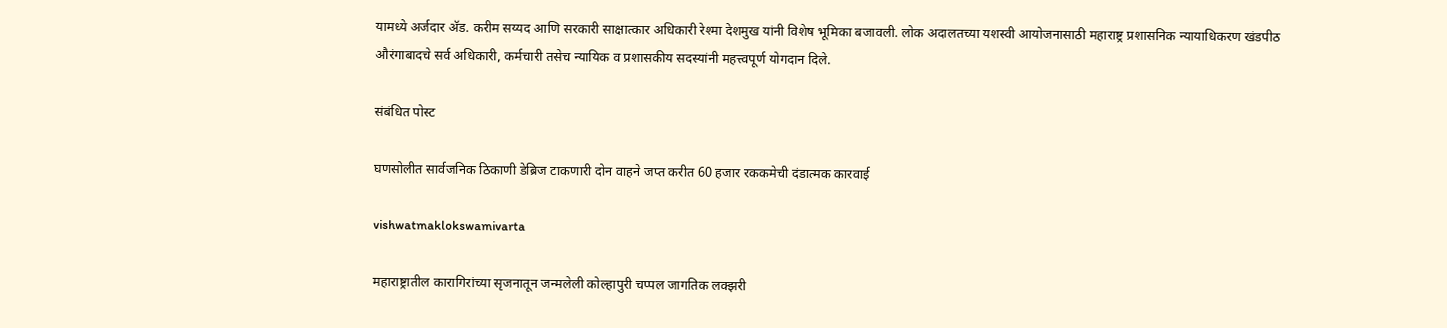यामध्ये अर्जदार अ‍ॅड. करीम सय्यद आणि सरकारी साक्षात्कार अधिकारी रेश्मा देशमुख यांनी विशेष भूमिका बजावली. लोक अदालतच्या यशस्वी आयोजनासाठी महाराष्ट्र प्रशासनिक न्यायाधिकरण खंडपीठ औरंगाबादचे सर्व अधिकारी, कर्मचारी तसेच न्यायिक व प्रशासकीय सदस्यांनी महत्त्वपूर्ण योगदान दिले.

संबंधित पोस्ट

घणसोलीत सार्वजनिक ठिकाणी डेब्रिज टाकणारी दोन वाहने जप्त करीत 60 हजार रककमेची दंडात्मक कारवाई

vishwatmaklokswamivarta

महाराष्ट्रातील कारागिरांच्या सृजनातून जन्मलेली कोल्हापुरी चप्पल जागतिक लक्झरी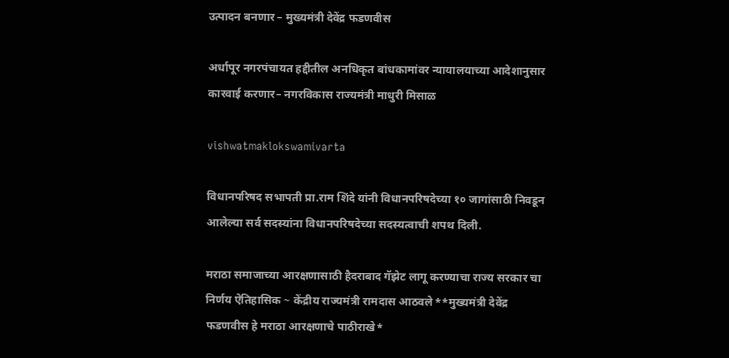उत्पादन बनणार – मुख्यमंत्री देवेंद्र फडणवीस

अर्धापूर नगरपंचायत हद्दीतील अनधिकृत बांधकामांवर न्यायालयाच्या आदेशानुसार कारवाई करणार– नगरविकास राज्यमंत्री माधुरी मिसाळ

vishwatmaklokswamivarta

विधानपरिषद सभापती प्रा.राम शिंदे यांनी विधानपरिषदेच्या १० जागांसाठी निवडून आलेल्या सर्व सदस्यांना विधानपरिषदेच्या सदस्यत्वाची शपथ दिली.

मराठा समाजाच्या आरक्षणासाठी हैदराबाद गॅझेट लागू करण्याचा राज्य सरकार चा निर्णय ऐतिहासिक ~ केंद्रीय राज्यमंत्री रामदास आठवले**मुख्यमंत्री देवेंद्र फडणवीस हे मराठा आरक्षणाचे पाठीराखे*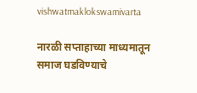vishwatmaklokswamivarta

नारळी सप्ताहाच्या माध्यमातून समाज घडविण्याचे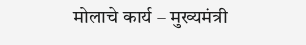मोलाचे कार्य – मुख्यमंत्री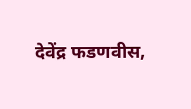देवेंद्र फडणवीस,